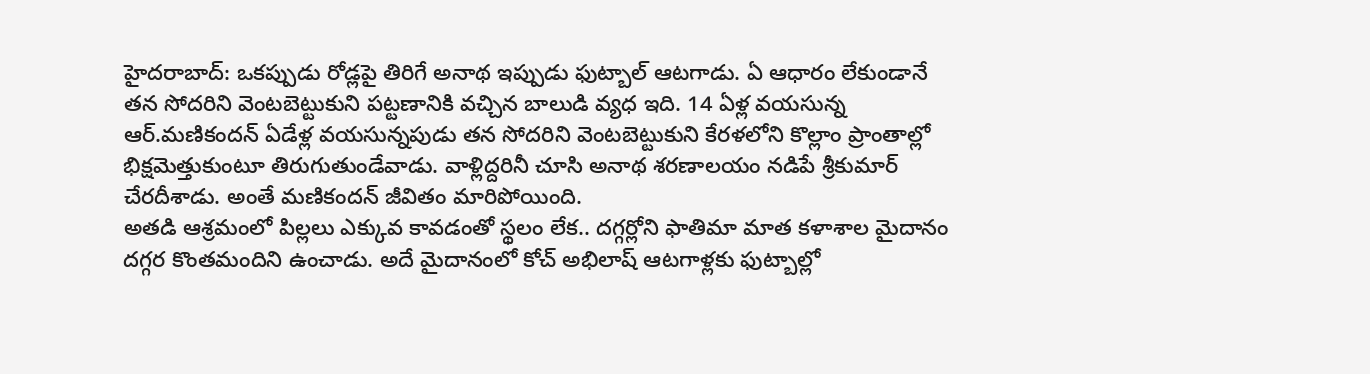హైదరాబాద్: ఒకప్పుడు రోడ్లపై తిరిగే అనాథ ఇప్పుడు ఫుట్బాల్ ఆటగాడు. ఏ ఆధారం లేకుండానే తన సోదరిని వెంటబెట్టుకుని పట్టణానికి వచ్చిన బాలుడి వ్యధ ఇది. 14 ఏళ్ల వయసున్న ఆర్.మణికందన్ ఏడేళ్ల వయసున్నపుడు తన సోదరిని వెంటబెట్టుకుని కేరళలోని కొల్లాం ప్రాంతాల్లో భిక్షమెత్తుకుంటూ తిరుగుతుండేవాడు. వాళ్లిద్దరినీ చూసి అనాథ శరణాలయం నడిపే శ్రీకుమార్ చేరదీశాడు. అంతే మణికందన్ జీవితం మారిపోయింది.
అతడి ఆశ్రమంలో పిల్లలు ఎక్కువ కావడంతో స్థలం లేక.. దగ్గర్లోని ఫాతిమా మాత కళాశాల మైదానం దగ్గర కొంతమందిని ఉంచాడు. అదే మైదానంలో కోచ్ అభిలాష్ ఆటగాళ్లకు ఫుట్బాల్లో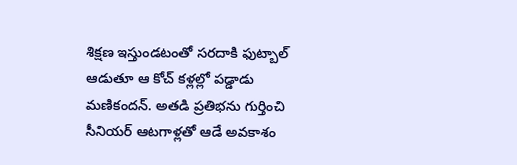శిక్షణ ఇస్తుండటంతో సరదాకి ఫుట్బాల్ ఆడుతూ ఆ కోచ్ కళ్లల్లో పడ్డాడు మణికందన్. అతడి ప్రతిభను గుర్తించి సీనియర్ ఆటగాళ్లతో ఆడే అవకాశం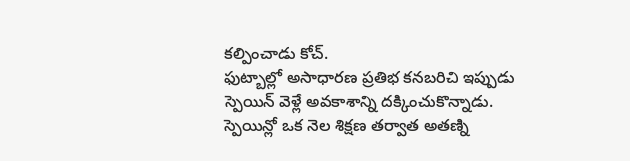కల్పించాడు కోచ్.
ఫుట్బాల్లో అసాధారణ ప్రతిభ కనబరిచి ఇప్పుడు స్పెయిన్ వెళ్లే అవకాశాన్ని దక్కించుకొన్నాడు. స్పెయిన్లో ఒక నెల శిక్షణ తర్వాత అతణ్ని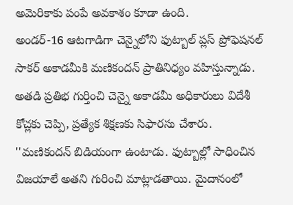అమెరికాకు పంపే అవకాశం కూడా ఉంది.
అండర్-16 ఆటగాడిగా చెన్నైలోని ఫుట్బాల్ ప్లస్ ప్రోఫెషనల్ సాకర్ అకాడమీకి మణికందన్ ప్రాతినిధ్యం వహిస్తున్నాడు. అతడి ప్రతిభ గుర్తించి చెన్నై అకాడమీ అధికారులు విదేశీ కోచ్లకు చెప్పి, ప్రత్యేక శిక్షణకు సిఫారసు చేశారు.
''మణికందన్ బిడియంగా ఉంటాడు. ఫుట్బాల్లో సాధించిన విజయాలే అతని గురించి మాట్లాడతాయి. మైదానంలో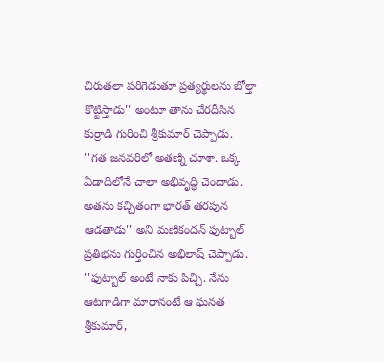చిరుతలా పరిగెడుతూ ప్రత్యర్థులను బోల్తా కొట్టిస్తాడు'' అంటూ తాను చేరదీసిన కుర్రాడి గురించి శ్రీకుమార్ చెప్పాడు.
''గత జనవరిలో అతణ్ని చూశా. ఒక్క ఏడాదిలోనే చాలా అభివృద్ధి చెందాడు. అతను కచ్చితంగా భారత్ తరపున ఆడతాడు'' అని మణికందన్ ఫుట్బాల్ ప్రతిభను గుర్తించిన అభిలాష్ చెప్పాడు.
''ఫుట్బాల్ అంటే నాకు పిచ్చి. నేను ఆటగాడిగా మారానంటే ఆ ఘనత శ్రీకుమార్,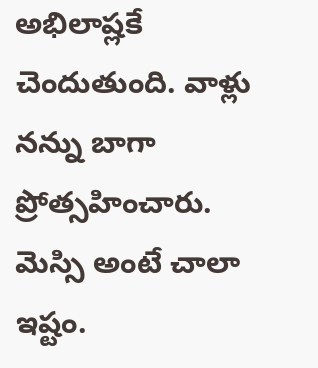అభిలాష్లకే చెందుతుంది. వాళ్లు నన్ను బాగా ప్రోత్సహించారు. మెస్సి అంటే చాలా ఇష్టం.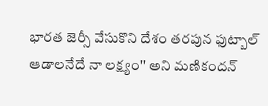భారత జెర్సీ వేసుకొని దేశం తరపున ఫుట్బాల్ ఆడాలనేదే నా లక్ష్యం'' అని మణికందన్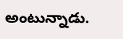అంటున్నాడు.